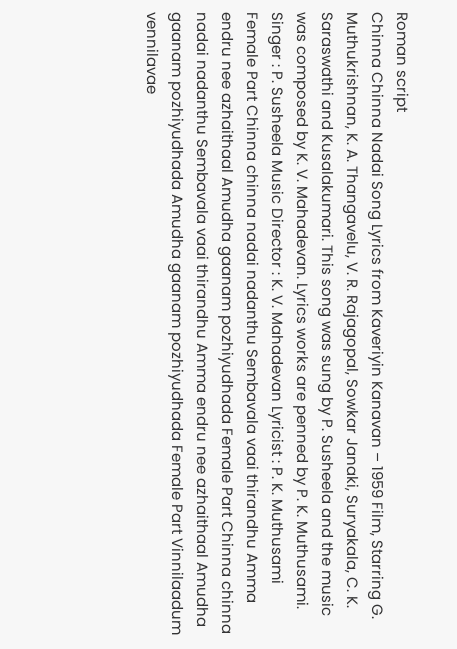Roman script
Chinna Chinna Nadai Song Lyrics from Kaveriyin Kanavan – 1959 Film, Starring G. Muthukrishnan, K. A. Thangavelu, V. R. Rajagopal, Sowkar Janaki, Suryakala, C. K. Saraswathi and Kusalakumari. This song was sung by P. Susheela and the music was composed by K. V. Mahadevan. Lyrics works are penned by P. K. Muthusami. Singer : P. Susheela Music Director : K. V. Mahadevan Lyricist : P. K. Muthusami Female Part Chinna chinna nadai nadanthu Sembavala vaai thirandhu Amma endru nee azhaithaal Amudha gaanam pozhiyudhada Female Part Chinna chinna nadai nadanthu Sembavala vaai thirandhu Amma endru nee azhaithaal Amudha gaanam pozhiyudhada Amudha gaanam pozhiyudhada Female Part Vinnilaadum vennilavae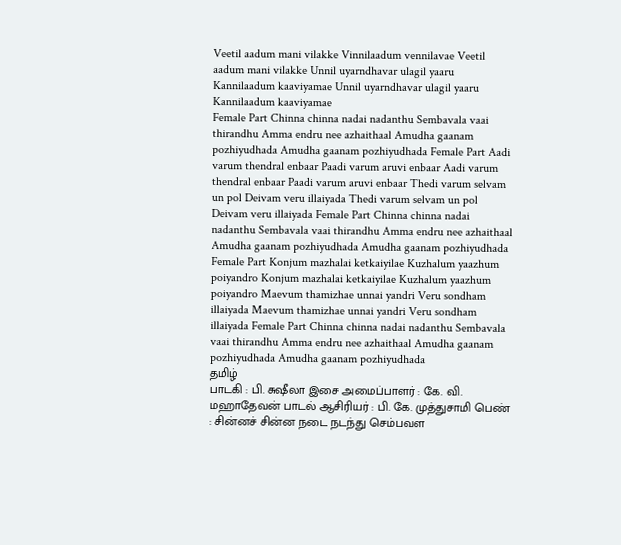Veetil aadum mani vilakke Vinnilaadum vennilavae Veetil aadum mani vilakke Unnil uyarndhavar ulagil yaaru Kannilaadum kaaviyamae Unnil uyarndhavar ulagil yaaru Kannilaadum kaaviyamae
Female Part Chinna chinna nadai nadanthu Sembavala vaai thirandhu Amma endru nee azhaithaal Amudha gaanam pozhiyudhada Amudha gaanam pozhiyudhada Female Part Aadi varum thendral enbaar Paadi varum aruvi enbaar Aadi varum thendral enbaar Paadi varum aruvi enbaar Thedi varum selvam un pol Deivam veru illaiyada Thedi varum selvam un pol Deivam veru illaiyada Female Part Chinna chinna nadai nadanthu Sembavala vaai thirandhu Amma endru nee azhaithaal Amudha gaanam pozhiyudhada Amudha gaanam pozhiyudhada Female Part Konjum mazhalai ketkaiyilae Kuzhalum yaazhum poiyandro Konjum mazhalai ketkaiyilae Kuzhalum yaazhum poiyandro Maevum thamizhae unnai yandri Veru sondham illaiyada Maevum thamizhae unnai yandri Veru sondham illaiyada Female Part Chinna chinna nadai nadanthu Sembavala vaai thirandhu Amma endru nee azhaithaal Amudha gaanam pozhiyudhada Amudha gaanam pozhiyudhada
தமிழ்
பாடகி : பி. சுஷீலா இசை அமைப்பாளர் : கே. வி. மஹாதேவன் பாடல் ஆசிரியர் : பி. கே. முத்துசாமி பெண் : சின்னச் சின்ன நடை நடந்து செம்பவள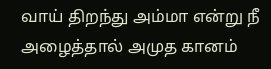வாய் திறந்து அம்மா என்று நீ அழைத்தால் அமுத கானம்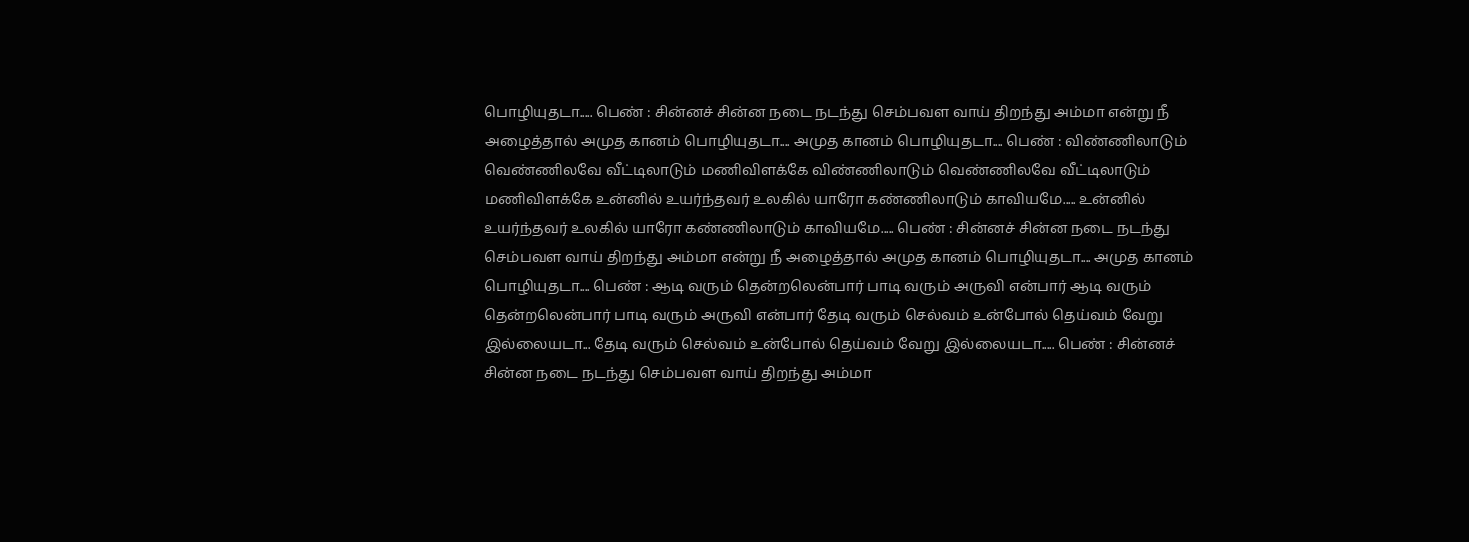பொழியுதடா..... பெண் : சின்னச் சின்ன நடை நடந்து செம்பவள வாய் திறந்து அம்மா என்று நீ அழைத்தால் அமுத கானம் பொழியுதடா.... அமுத கானம் பொழியுதடா.... பெண் : விண்ணிலாடும் வெண்ணிலவே வீட்டிலாடும் மணிவிளக்கே விண்ணிலாடும் வெண்ணிலவே வீட்டிலாடும் மணிவிளக்கே உன்னில் உயர்ந்தவர் உலகில் யாரோ கண்ணிலாடும் காவியமே..... உன்னில் உயர்ந்தவர் உலகில் யாரோ கண்ணிலாடும் காவியமே..... பெண் : சின்னச் சின்ன நடை நடந்து செம்பவள வாய் திறந்து அம்மா என்று நீ அழைத்தால் அமுத கானம் பொழியுதடா.... அமுத கானம் பொழியுதடா.... பெண் : ஆடி வரும் தென்றலென்பார் பாடி வரும் அருவி என்பார் ஆடி வரும் தென்றலென்பார் பாடி வரும் அருவி என்பார் தேடி வரும் செல்வம் உன்போல் தெய்வம் வேறு இல்லையடா... தேடி வரும் செல்வம் உன்போல் தெய்வம் வேறு இல்லையடா..... பெண் : சின்னச் சின்ன நடை நடந்து செம்பவள வாய் திறந்து அம்மா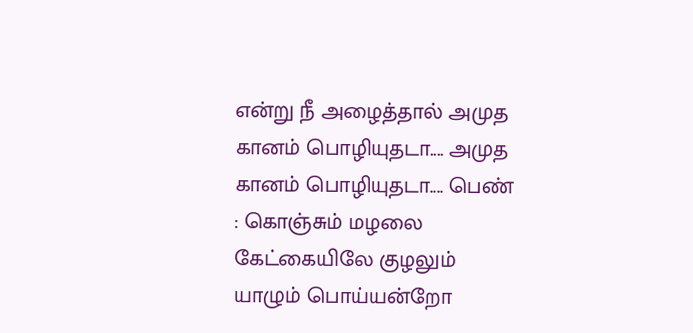என்று நீ அழைத்தால் அமுத கானம் பொழியுதடா.... அமுத கானம் பொழியுதடா.... பெண் : கொஞ்சும் மழலை கேட்கையிலே குழலும் யாழும் பொய்யன்றோ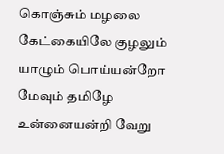கொஞ்சும் மழலை கேட்கையிலே குழலும் யாழும் பொய்யன்றோ மேவும் தமிழே உன்னையன்றி வேறு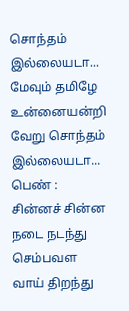சொந்தம் இல்லையடா... மேவும் தமிழே உன்னையன்றி வேறு சொந்தம் இல்லையடா... பெண் : சின்னச் சின்ன நடை நடந்து செம்பவள வாய் திறந்து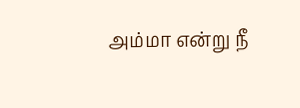அம்மா என்று நீ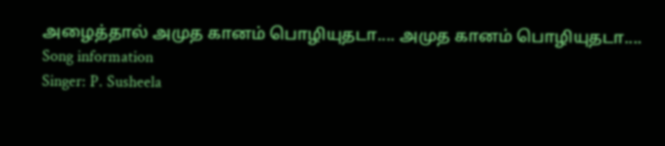அழைத்தால் அமுத கானம் பொழியுதடா.... அமுத கானம் பொழியுதடா....
Song information
Singer: P. Susheela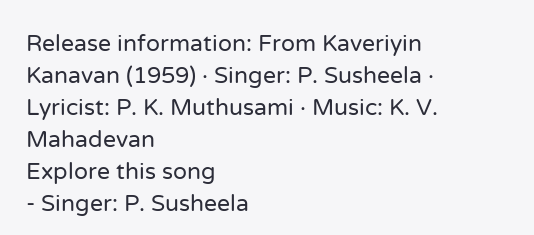Release information: From Kaveriyin Kanavan (1959) · Singer: P. Susheela · Lyricist: P. K. Muthusami · Music: K. V. Mahadevan
Explore this song
- Singer: P. Susheela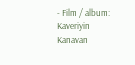- Film / album: Kaveriyin Kanavan